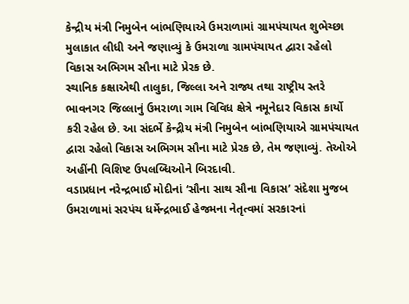કેન્દ્રીય મંત્રી નિમુબેન બાંભણિયાએ ઉમરાળામાં ગ્રામપંચાયત શુભેચ્છા મુલાકાત લીધી અને જણાવ્યું કે ઉમરાળા ગ્રામપંચાયત દ્વારા રહેલો વિકાસ અભિગમ સૌના માટે પ્રેરક છે.
સ્થાનિક કક્ષાએથી તાલુકા, જિલ્લા અને રાજ્ય તથા રાષ્ટ્રીય સ્તરે ભાવનગર જિલ્લાનું ઉમરાળા ગામ વિવિધ ક્ષેત્રે નમૂનેદાર વિકાસ કાર્યો કરી રહેલ છે. આ સંદર્ભે કેન્દ્રીય મંત્રી નિમુબેન બાંભણિયાએ ગ્રામપંચાયત દ્વારા રહેલો વિકાસ અભિગમ સૌના માટે પ્રેરક છે, તેમ જણાવ્યું. તેઓએ અહીંની વિશિષ્ટ ઉપલબ્ધિઓને બિરદાવી.
વડાપ્રધાન નરેન્દ્રભાઈ મોદીનાં ‘સૌના સાથ સૌના વિકાસ’ સંદેશા મુજબ ઉમરાળામાં સરપંચ ધર્મેન્દ્રભાઈ હેજમના નેતૃત્વમાં સરકારનાં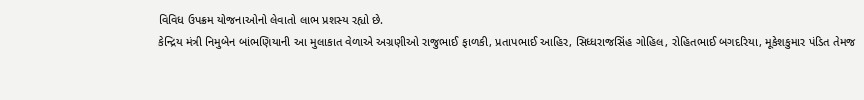વિવિધ ઉપક્રમ યોજનાઓનો લેવાતો લાભ પ્રશસ્ય રહ્યો છે.
કેન્દ્રિય મંત્રી નિમુબેન બાંભણિયાની આ મુલાકાત વેળાએ અગ્રણીઓ રાજુભાઈ ફાળકી, પ્રતાપભાઈ આહિર, સિધ્ધરાજસિંહ ગોહિલ, રોહિતભાઈ બગદરિયા, મૂકેશકુમાર પંડિત તેમજ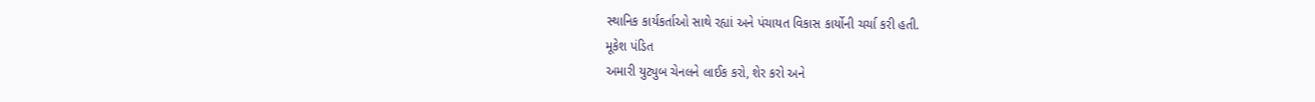સ્થાનિક કાર્યકર્તાઓ સાથે રહ્યાં અને પંચાયત વિકાસ કાર્યોની ચર્ચા કરી હતી.
મૂકેશ પંડિત
અમારી યુટ્યુબ ચેનલને લાઈક કરો, શેર કરો અને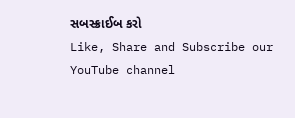સબસ્ક્રાઈબ કરો
Like, Share and Subscribe our YouTube channel